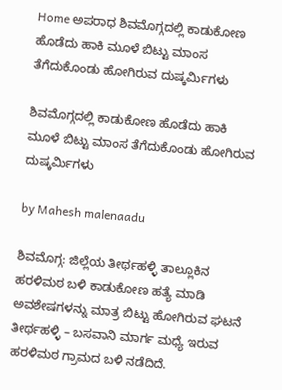Home ಅಪರಾಧ ಶಿವಮೊಗ್ಗದಲ್ಲಿ ಕಾಡುಕೋಣ ಹೊಡೆದು ಹಾಕಿ ಮೂಳೆ ಬಿಟ್ಟು ಮಾಂಸ ತೆಗೆದುಕೊಂಡು ಹೋಗಿರುವ ದುಷ್ಕರ್ಮಿಗಳು

ಶಿವಮೊಗ್ಗದಲ್ಲಿ ಕಾಡುಕೋಣ ಹೊಡೆದು ಹಾಕಿ ಮೂಳೆ ಬಿಟ್ಟು ಮಾಂಸ ತೆಗೆದುಕೊಂಡು ಹೋಗಿರುವ ದುಷ್ಕರ್ಮಿಗಳು

by Mahesh malenaadu

ಶಿವಮೊಗ್ಗ: ಜಿಲ್ಲೆಯ ತೀರ್ಥಹಳ್ಳಿ ತಾಲ್ಲೂಕಿನ ಹರಳಿಮಠ ಬಳಿ ಕಾಡುಕೋಣ ಹತ್ಯೆ ಮಾಡಿ ಅವಶೇಷಗಳನ್ನು ಮಾತ್ರ ಬಿಟ್ಟು ಹೋಗಿರುವ ಘಟನೆ ತೀರ್ಥಹಳ್ಳಿ – ಬಸವಾನಿ ಮಾರ್ಗ ಮಧ್ಯೆ ಇರುವ ಹರಳಿಮಠ ಗ್ರಾಮದ ಬಳಿ ನಡೆದಿದೆ.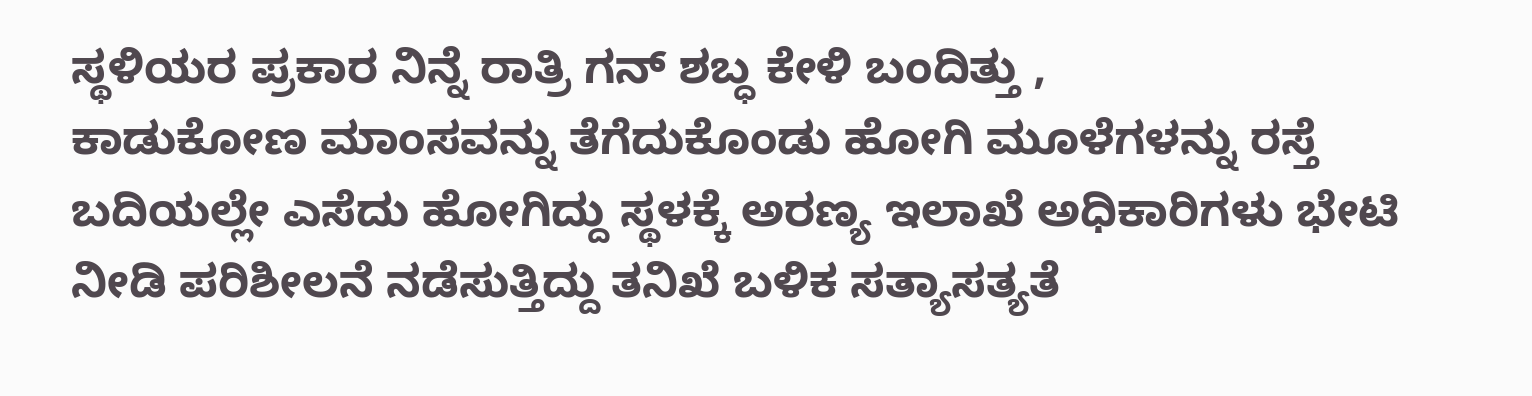ಸ್ಥಳಿಯರ ಪ್ರಕಾರ ನಿನ್ನೆ ರಾತ್ರಿ ಗನ್ ಶಬ್ಧ ಕೇಳಿ ಬಂದಿತ್ತು ,
ಕಾಡುಕೋಣ ಮಾಂಸವನ್ನು ತೆಗೆದುಕೊಂಡು ಹೋಗಿ ಮೂಳೆಗಳನ್ನು ರಸ್ತೆ ಬದಿಯಲ್ಲೇ ಎಸೆದು ಹೋಗಿದ್ದು ಸ್ಥಳಕ್ಕೆ ಅರಣ್ಯ ಇಲಾಖೆ ಅಧಿಕಾರಿಗಳು ಭೇಟಿ ನೀಡಿ ಪರಿಶೀಲನೆ ನಡೆಸುತ್ತಿದ್ದು ತನಿಖೆ ಬಳಿಕ ಸತ್ಯಾಸತ್ಯತೆ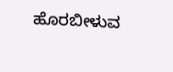ಹೊರಬೀಳುವ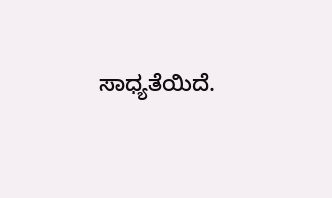ಸಾಧ್ಯತೆಯಿದೆ.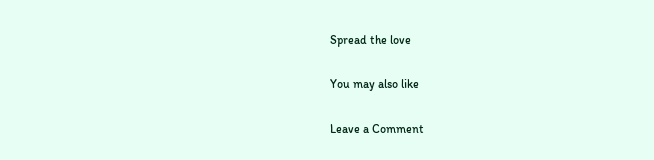Spread the love

You may also like

Leave a Comment